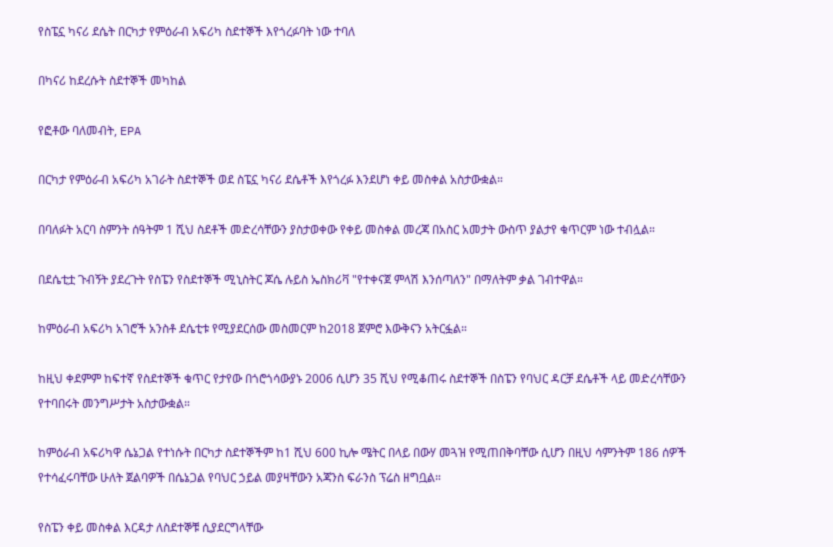የስፔኗ ካናሪ ደሴት በርካታ የምዕራብ አፍሪካ ስደተኞች እየጎረፉባት ነው ተባለ

በካናሪ ከደረሱት ስደተኞች መካከል

የፎቶው ባለመብት, EPA

በርካታ የምዕራብ አፍሪካ አገራት ስደተኞች ወደ ስፔኗ ካናሪ ደሴቶች እየጎረፉ እንደሆነ ቀይ መስቀል አስታውቋል።

በባለፉት አርባ ስምንት ሰዓትም 1 ሺህ ስደቶች መድረሳቸውን ያስታወቀው የቀይ መስቀል መረጃ በአስር አመታት ውስጥ ያልታየ ቁጥርም ነው ተብሏል።

በደሴቲቷ ጉብኝት ያደረጉት የስፔን የስደተኞች ሚኒስትር ጆሴ ሉይስ ኤስክሪቫ "የተቀናጀ ምላሽ እንሰጣለን" በማለትም ቃል ገብተዋል።

ከምዕራብ አፍሪካ አገሮች አንስቶ ደሴቲቱ የሚያደርሰው መስመርም ከ2018 ጀምሮ እውቅናን አትርፏል።

ከዚህ ቀደምም ከፍተኛ የስደተኞች ቁጥር የታየው በጎሮጎሳውያኑ 2006 ሲሆን 35 ሺህ የሚቆጠሩ ስደተኞች በስፔን የባህር ዳርቻ ደሴቶች ላይ መድረሳቸውን የተባበሩት መንግሥታት አስታውቋል።

ከምዕራብ አፍሪካዋ ሴኔጋል የተነሱት በርካታ ስደተኞችም ከ1 ሺህ 600 ኪሎ ሜትር በላይ በውሃ መጓዝ የሚጠበቅባቸው ሲሆን በዚህ ሳምንትም 186 ሰዎች የተሳፈሩባቸው ሁለት ጀልባዎች በሴኔጋል የባህር ኃይል መያዛቸውን አጃንስ ፍራንስ ፕሬስ ዘግቧል።

የስፔን ቀይ መስቀል እርዳታ ለስደተኞቹ ሲያደርግላቸው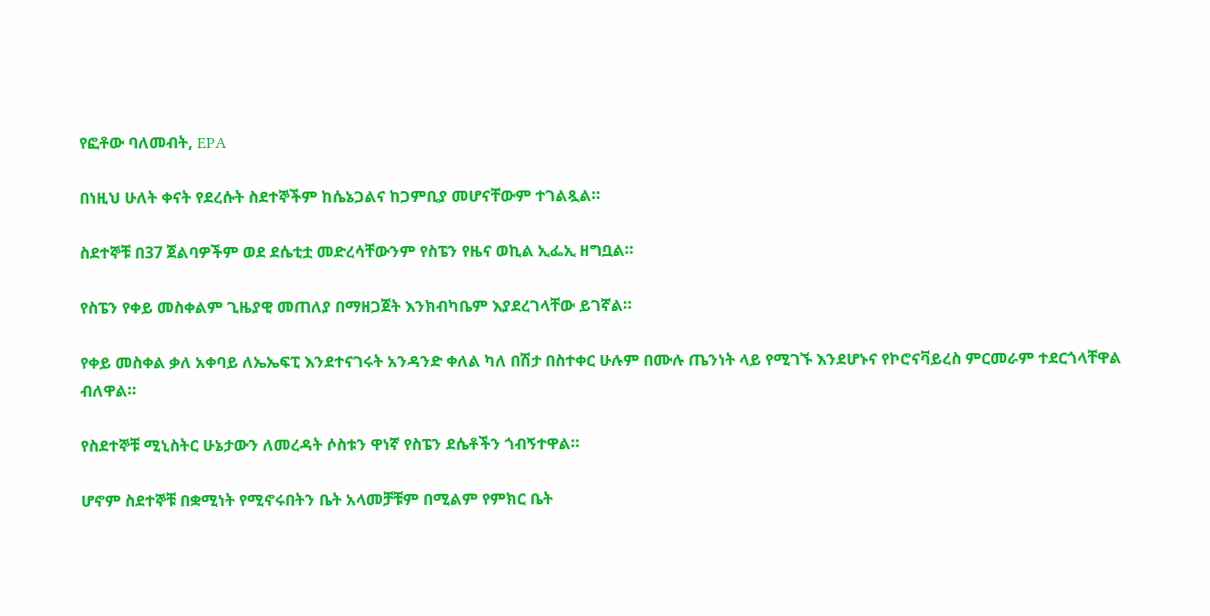የፎቶው ባለመብት, EPA

በነዚህ ሁለት ቀናት የደረሱት ስደተኞችም ከሴኔጋልና ከጋምቢያ መሆናቸውም ተገልጿል።

ስደተኞቹ በ37 ጀልባዎችም ወደ ደሴቲቷ መድረሳቸውንም የስፔን የዜና ወኪል ኢፌኢ ዘግቧል።

የስፔን የቀይ መስቀልም ጊዜያዊ መጠለያ በማዘጋጀት እንክብካቤም እያደረገላቸው ይገኛል።

የቀይ መስቀል ቃለ አቀባይ ለኤኤፍፒ እንደተናገሩት አንዳንድ ቀለል ካለ በሽታ በስተቀር ሁሉም በሙሉ ጤንነት ላይ የሚገኙ እንደሆኑና የኮሮናቫይረስ ምርመራም ተደርጎላቸዋል ብለዋል።

የስደተኞቹ ሚኒስትር ሁኔታውን ለመረዳት ሶስቱን ዋነኛ የስፔን ደሴቶችን ጎብኝተዋል።

ሆኖም ስደተኞቹ በቋሚነት የሚኖሩበትን ቤት አላመቻቹም በሚልም የምክር ቤት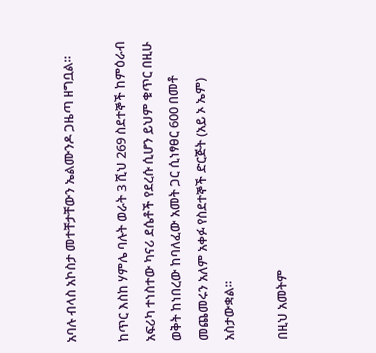አባሉ ብላስ አኮስታ መተቸታቸውን ኤልሙንዶ ጋዜጣ ዘግቧል።

ከጥር እስከ ሃምሌ ባሉት ወራት 3 ሺህ 269 ስደተኞች ከምዕራብ አፍሪካ ተነስተው ካናሪ ደሴቶች የደረሱ ሲሆን ይህም ቁጥር በዚሁ ወቅት ከነበረው ከባለፈው አመት ጋር ሲነፃፀር 600 በመቶ መጨመሩን አለም አቀፉ የስደተኞች ድርጅት (አይ ኦ ኤም) አስታውቋል።

በዚህ አመትም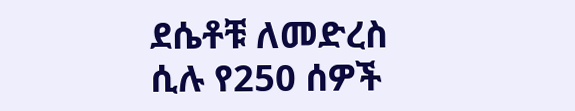ደሴቶቹ ለመድረስ ሲሉ የ250 ሰዎች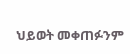ህይወት መቀጠፉንም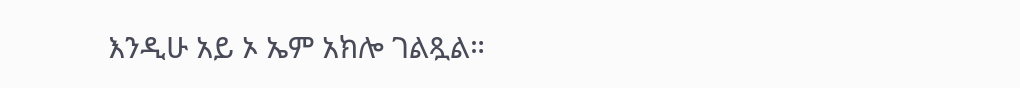እንዲሁ አይ ኦ ኤም አክሎ ገልጿል።